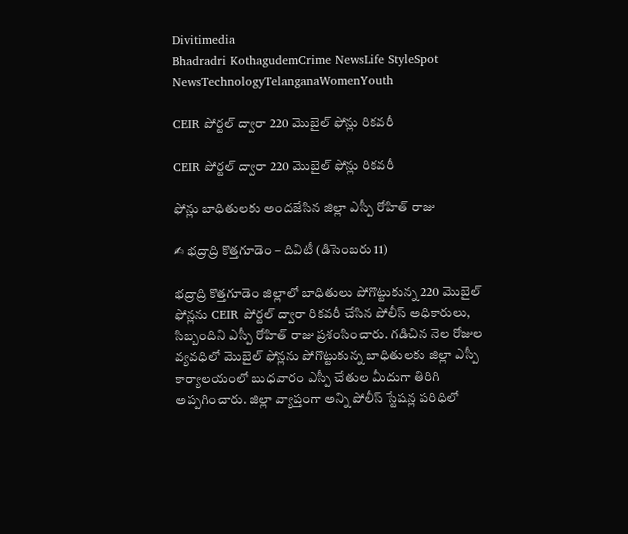Divitimedia
Bhadradri KothagudemCrime NewsLife StyleSpot NewsTechnologyTelanganaWomenYouth

CEIR పోర్టల్ ద్వారా 220 మొబైల్ ఫోన్లు రికవరీ

CEIR పోర్టల్ ద్వారా 220 మొబైల్ ఫోన్లు రికవరీ

ఫోన్లు బాధితులకు అందజేసిన జిల్లా ఎస్పీ రోహిత్ రాజు

✍ భద్రాద్రి కొత్తగూడెం – దివిటీ (డిసెంబరు 11)

భద్రాద్రి కొత్తగూడెం జిల్లాలో బాధితులు పోగొట్టుకున్న 220 మొబైల్ ఫోన్లను CEIR పోర్టల్ ద్వారా రికవరీ చేసిన పోలీస్ అధికారులు, సిబ్బందిని ఎస్పీ రోహిత్ రాజు ప్రశంసించారు. గడిచిన నెల రోజుల వ్యవధిలో మొబైల్ ఫోన్లను పోగొట్టుకున్న బాధితులకు జిల్లా ఎస్పీ కార్యాలయంలో బుధవారం ఎస్పీ చేతుల మీదుగా తిరిగి అప్పగించారు. జిల్లా వ్యాప్తంగా అన్ని పోలీస్ స్టేషన్ల పరిధిలో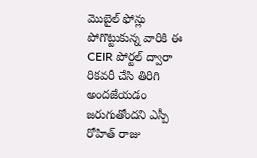మొబైల్ ఫోన్లు పోగొట్టుకున్న వారికి ఈ CEIR పోర్టల్ ద్వారా రికవరీ చేసి తిరిగి అందజేయడం జరుగుతోందని ఎస్పీ రోహిత్ రాజు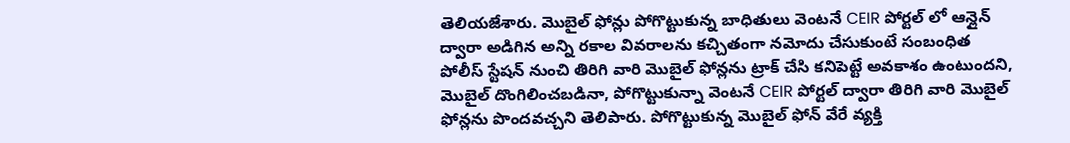తెలియజేశారు. మొబైల్ ఫోన్లు పోగొట్టుకున్న బాధితులు వెంటనే CEIR పోర్టల్ లో ఆన్లైన్ ద్వారా అడిగిన అన్ని రకాల వివరాలను కచ్చితంగా నమోదు చేసుకుంటే సంబంధిత పోలీస్ స్టేషన్ నుంచి తిరిగి వారి మొబైల్ ఫోన్లను ట్రాక్ చేసి కనిపెట్టే అవకాశం ఉంటుందని, మొబైల్ దొంగిలించబడినా, పోగొట్టుకున్నా వెంటనే CEIR పోర్టల్ ద్వారా తిరిగి వారి మొబైల్ ఫోన్లను పొందవచ్చని తెలిపారు. పోగొట్టుకున్న మొబైల్ ఫోన్ వేరే వ్యక్తి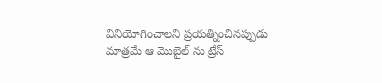వినియోగించాలని ప్రయత్నించినప్పుడు మాత్రమే ఆ మొబైల్ ను ట్రేస్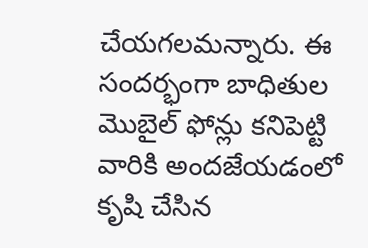చేయగలమన్నారు. ఈ సందర్భంగా బాధితుల మొబైల్ ఫోన్లు కనిపెట్టి వారికి అందజేయడంలో కృషి చేసిన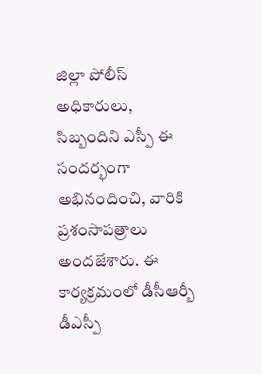జిల్లా పోలీస్ అధికారులు, సిబ్బందిని ఎస్పీ ఈ సందర్భంగా అభినందించి, వారికి ప్రశంసాపత్రాలు అందజేశారు. ఈ కార్యక్రమంలో డీసీఆర్బీ డీఎస్పీ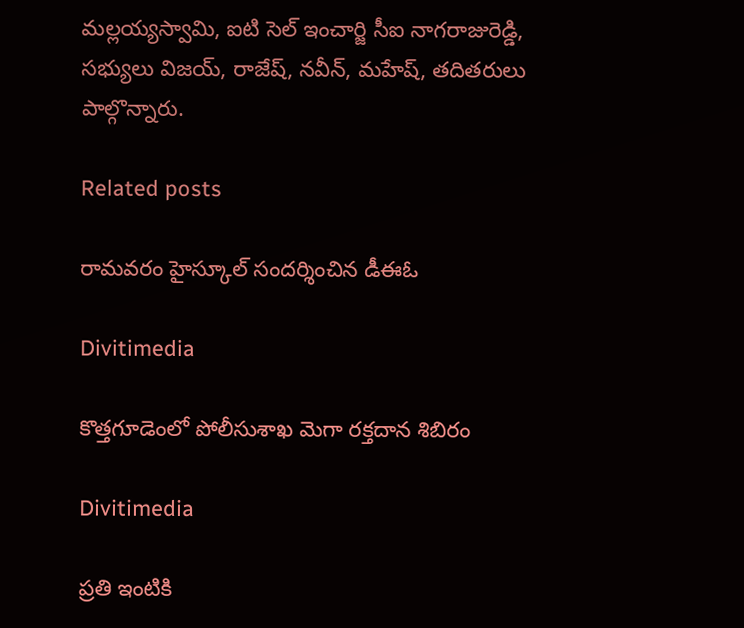మల్లయ్యస్వామి, ఐటి సెల్ ఇంచార్జి సీఐ నాగరాజురెడ్డి, సభ్యులు విజయ్, రాజేష్, నవీన్, మహేష్, తదితరులు పాల్గొన్నారు.

Related posts

రామవరం హైస్కూల్ సందర్శించిన డీఈఓ

Divitimedia

కొత్తగూడెంలో పోలీసుశాఖ మెగా రక్తదాన శిబిరం

Divitimedia

ప్రతి ఇంటికి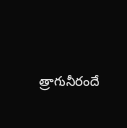త్రాగునీరందే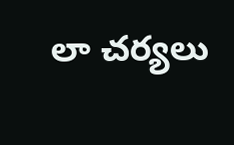లా చర్యలు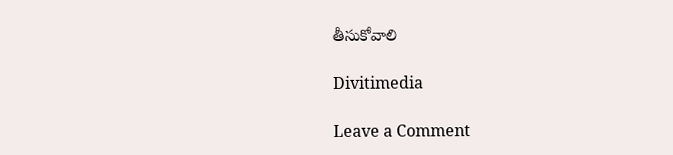తీసుకోవాలి

Divitimedia

Leave a Comment